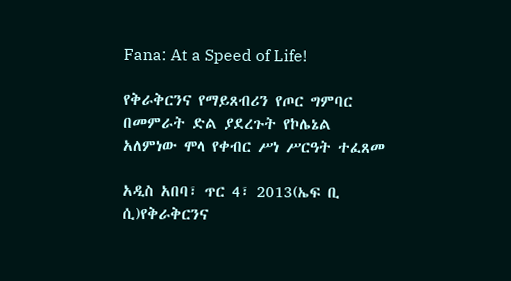Fana: At a Speed of Life!

የቅራቅርንና የማይጸብሪን የጦር ግምባር በመምራት ድል ያደረጉት የኮሌኔል አለምነው ሞላ የቀብር ሥነ ሥርዓት ተፈጸመ

አዲስ አበባ፣ ጥር 4፣ 2013(ኤፍ ቢ ሲ)የቅራቅርንና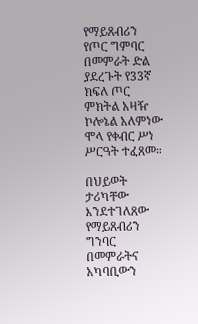የማይጸብሪን የጦር ግምባር በመምራት ድል ያደረጉት የ33ኛ ክፍለ ጦር ምክትል አዛዥ ኮሎኔል አለምነው ሞላ የቀብር ሥነ ሥርዓት ተፈጸመ።

በህይወት ታሪካቸው እንደተገለጸው የማይጸብሪን ግንባር በመምራትና አካባቢውን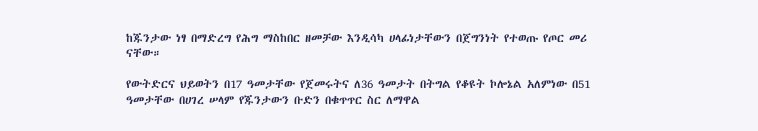ከጁንታው ነፃ በማድረግ የሕግ ማስከበር ዘመቻው እንዲሳካ ሀላፊነታቸውን በጀግንነት የተወጡ የጦር መሪ ናቸው።

የውትድርና ህይወትን በ17 ዓመታቸው የጀመሩትና ለ36 ዓመታት በትግል የቆዩት ኮሎኔል አለምነው በ51 ዓመታቸው በሀገረ ሠላም የጁንታውን ቡድን በቁጥጥር ስር ለማዋል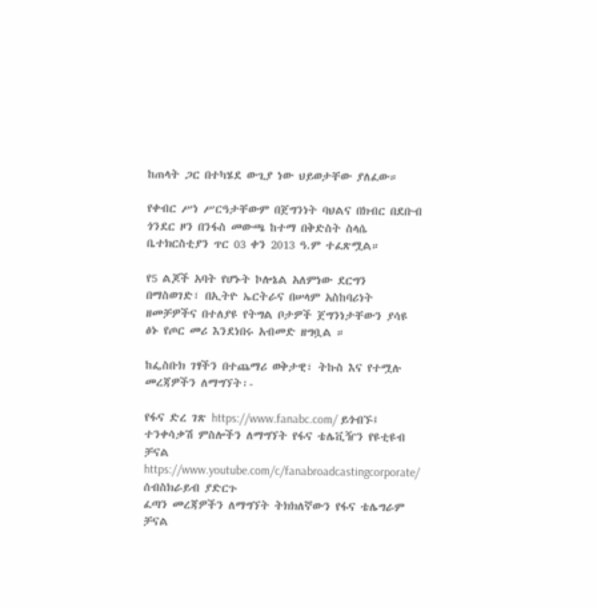ከጠላት ጋር በተካሄደ ውጊያ ነው ህይወታቸው ያለፈው።

የቀብር ሥነ ሥርዓታቸውም በጀግንነት ባህልና በክብር በደቡብ ጎንደር ዞን በንፋስ መውጫ ከተማ በቅድስት ስላሴ ቤተክርስቲያን ጥር 03 ቀን 2013 ዓ.ም ተፈጽሟል።

የ5 ልጆች አባት የሆኑት ኮሎኔል አለምነው ደርግን በማስወገድ፣ በኢትዮ ኤርትራና በሠላም አስከባሪነት ዘመቻዎችና በተለያዩ የትግል ቦታዎች ጀግንነታቸውን ያሳዩ ፅኑ የጦር መሪ እንደነበሩ አብመድ ዘግቧል ።

ከፌስቡክ ገፃችን በተጨማሪ ወቅታዊ፣ ትኩስ እና የተሟሉ መረጃዎችን ለማግኘት፡-

የፋና ድረ ገጽ https://www.fanabc.com/ ይጎብኙ፤
ተንቀሳቃሽ ምስሎችን ለማግኘት የፋና ቴሌቪዥን የዩቲዩብ ቻናል https://www.youtube.com/c/fanabroadcastingcorporate/ ሰብስክራይብ ያድርጉ
ፈጣን መረጃዎችን ለማግኘት ትክክለኛውን የፋና ቴሌግራም ቻናል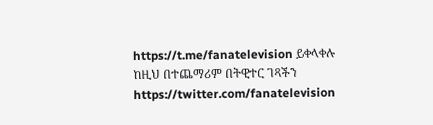https://t.me/fanatelevision ይቀላቀሉ
ከዚህ በተጨማሪም በትዊተር ገጻችን https://twitter.com/fanatelevision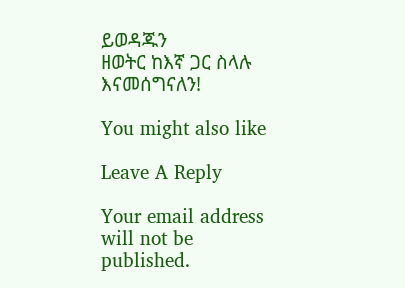ይወዳጁን
ዘወትር ከእኛ ጋር ስላሉ እናመሰግናለን!

You might also like

Leave A Reply

Your email address will not be published.